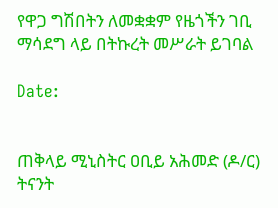የዋጋ ግሽበትን ለመቋቋም የዜጎችን ገቢ ማሳደግ ላይ በትኩረት መሥራት ይገባል

Date:


ጠቅላይ ሚኒስትር ዐቢይ አሕመድ (ዶ/ር) ትናንት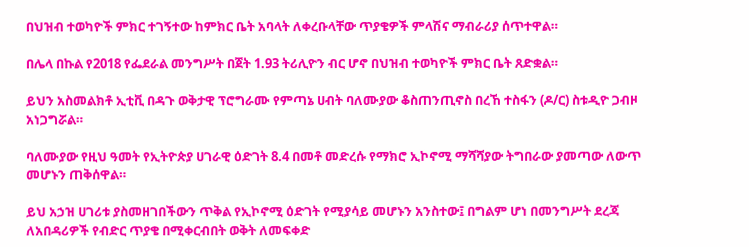በህዝብ ተወካዮች ምክር ተገኝተው ከምክር ቤት አባላት ለቀረቡላቸው ጥያቄዎች ምላሽና ማብራሪያ ሰጥተዋል።

በሌላ በኩል የ2018 የፌደራል መንግሥት በጀት 1.93 ትሪሊዮን ብር ሆኖ በህዝብ ተወካዮች ምክር ቤት ጸድቋል።

ይህን አስመልክቶ ኢቲቪ በዳጉ ወቅታዊ ፕሮግራሙ የምጣኔ ሀብት ባለሙያው ቆስጠንጢኖስ በረኸ ተስፋን (ዶ/ር) ስቱዲዮ ጋብዞ አነጋግሯል።

ባለሙያው የዚህ ዓመት የኢትዮጵያ ሀገራዊ ዕድገት 8.4 በመቶ መድረሱ የማክሮ ኢኮኖሚ ማሻሻያው ትግበራው ያመጣው ለውጥ መሆኑን ጠቅሰዋል።

ይህ አኃዝ ሀገሪቱ ያስመዘገበችውን ጥቅል የኢኮኖሚ ዕድገት የሚያሳይ መሆኑን አንስተው፤ በግልም ሆነ በመንግሥት ደረጃ ለአበዳሪዎች የብድር ጥያቄ በሚቀርብበት ወቅት ለመፍቀድ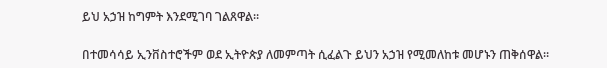ይህ አኃዝ ከግምት እንደሚገባ ገልጸዋል።

በተመሳሳይ ኢንቨስተሮችም ወደ ኢትዮጵያ ለመምጣት ሲፈልጉ ይህን አኃዝ የሚመለከቱ መሆኑን ጠቅሰዋል።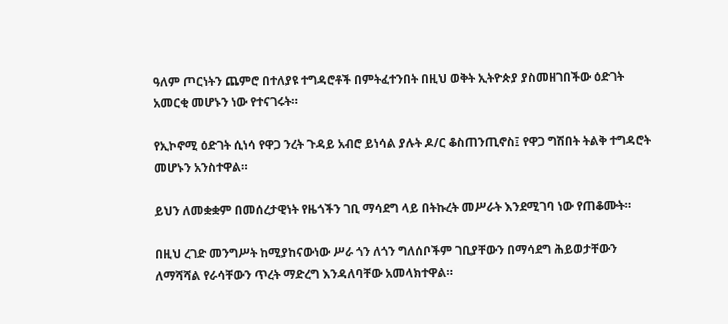ዓለም ጦርነትን ጨምሮ በተለያዩ ተግዳሮቶች በምትፈተንበት በዚህ ወቅት ኢትዮጵያ ያስመዘገበችው ዕድገት አመርቂ መሆኑን ነው የተናገሩት።

የኢኮኖሚ ዕድገት ሲነሳ የዋጋ ንረት ጉዳይ አብሮ ይነሳል ያሉት ዶ/ር ቆስጠንጢኖስ፤ የዋጋ ግሽበት ትልቅ ተግዳሮት መሆኑን አንስተዋል።

ይህን ለመቋቋም በመሰረታዊነት የዜጎችን ገቢ ማሳደግ ላይ በትኩረት መሥራት እንደሚገባ ነው የጠቆሙት።

በዚህ ረገድ መንግሥት ከሚያከናውነው ሥራ ጎን ለጎን ግለሰቦችም ገቢያቸውን በማሳደግ ሕይወታቸውን ለማሻሻል የራሳቸውን ጥረት ማድረግ እንዳለባቸው አመላክተዋል።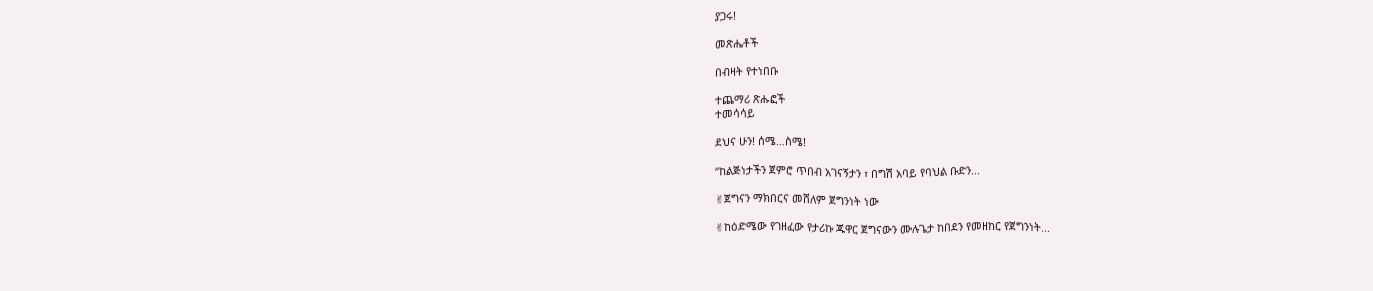ያጋሩ!

መጽሔቶች

በብዛት የተነበቡ

ተጨማሪ ጽሑፎች
ተመሳሳይ

ደህና ሁን! ሰሜ…ስሜ!

“ከልጅነታችን ጀምሮ ጥበብ አገናኝታን ፣ በግሽ አባይ የባህል ቡድን...

✌ጀግናን ማክበርና መሸለም ጀግንነት ነው

✌ከዕድሜው የገዘፈው የታሪኩ ጁዋር ጀግናውን ሙሉጌታ ከበደን የመዘከር የጀግንነት...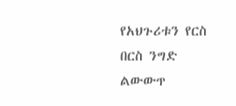የአህጉሪቱን የርስ በርስ ንግድ ልውውጥ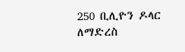250 ቢሊዮን ዶላር ለማድረስ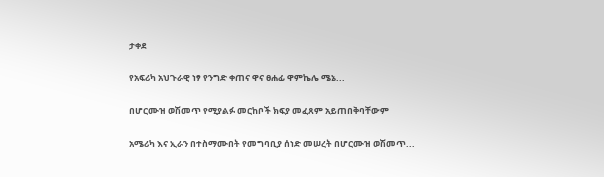ታቀደ

የአፍሪካ አህጉራዊ ነፃ የንግድ ቀጠና ዋና ፀሐፊ ዋምኬሌ ሜኔ...

በሆርሙዝ ወሽመጥ የሚያልፉ መርከቦች ክፍያ መፈጸም አይጠበቅባቸውም

አሜሪካ እና ኢራን በተስማሙበት የመግባቢያ ሰነድ መሠረት በሆርሙዝ ወሽመጥ...